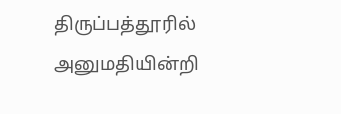திருப்பத்தூரில் அனுமதியின்றி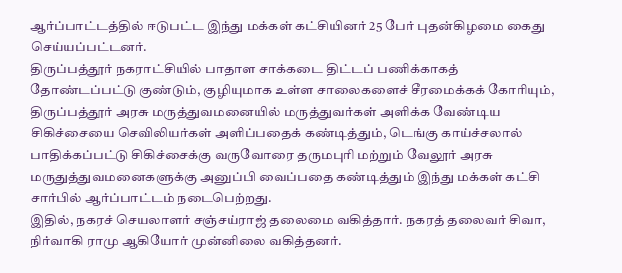ஆர்ப்பாட்டத்தில் ஈடுபட்ட இந்து மக்கள் கட்சியினர் 25 பேர் புதன்கிழமை கைது செய்யப்பட்டனர்.
திருப்பத்தூர் நகராட்சியில் பாதாள சாக்கடை திட்டப் பணிக்காகத் தோண்டப்பட்டு குண்டும், குழியுமாக உள்ள சாலைகளைச் சீரமைக்கக் கோரியும், திருப்பத்தூர் அரசு மருத்துவமனையில் மருத்துவர்கள் அளிக்க வேண்டிய சிகிச்சையை செவிலியர்கள் அளிப்பதைக் கண்டித்தும், டெங்கு காய்ச்சலால் பாதிக்கப்பட்டு சிகிச்சைக்கு வருவோரை தருமபுரி மற்றும் வேலூர் அரசு மருதுத்துவமனைகளுக்கு அனுப்பி வைப்பதை கண்டித்தும் இந்து மக்கள் கட்சி சார்பில் ஆர்ப்பாட்டம் நடைபெற்றது.
இதில், நகரச் செயலாளர் சஞ்சய்ராஜ் தலைமை வகித்தார். நகரத் தலைவர் சிவா, நிர்வாகி ராமு ஆகியோர் முன்னிலை வகித்தனர்.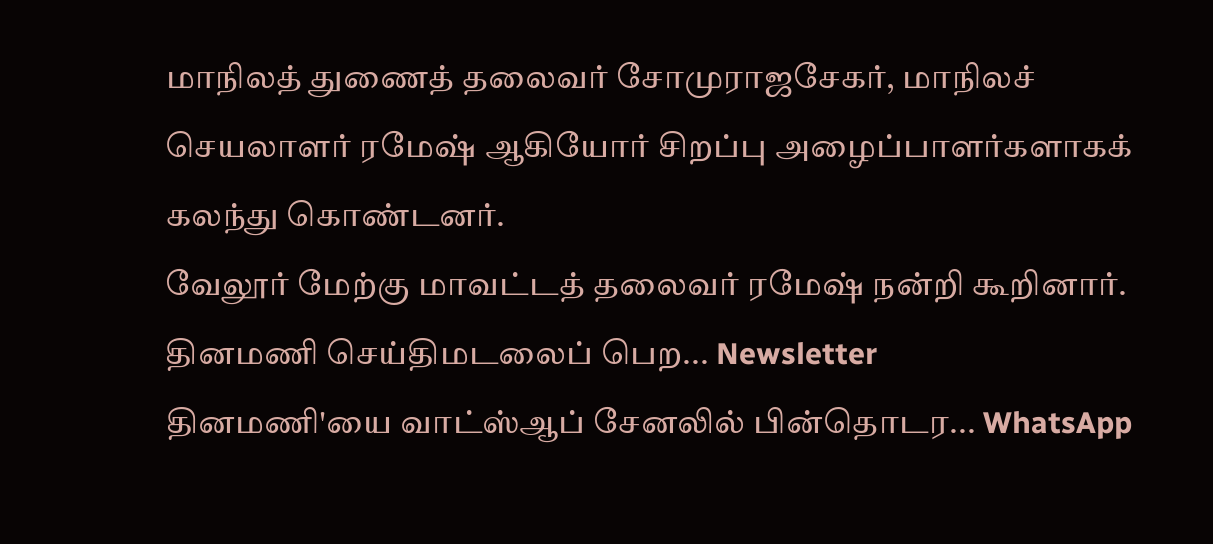மாநிலத் துணைத் தலைவர் சோமுராஜசேகர், மாநிலச் செயலாளர் ரமேஷ் ஆகியோர் சிறப்பு அழைப்பாளர்களாகக் கலந்து கொண்டனர்.
வேலூர் மேற்கு மாவட்டத் தலைவர் ரமேஷ் நன்றி கூறினார்.
தினமணி செய்திமடலைப் பெற... Newsletter
தினமணி'யை வாட்ஸ்ஆப் சேனலில் பின்தொடர... WhatsApp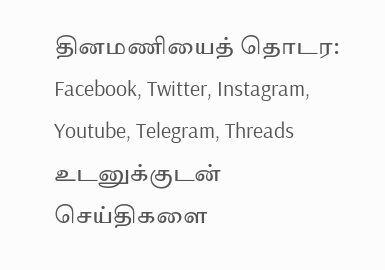தினமணியைத் தொடர: Facebook, Twitter, Instagram, Youtube, Telegram, Threads
உடனுக்குடன் செய்திகளை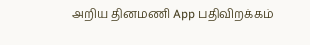அறிய தினமணி App பதிவிறக்கம்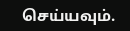செய்யவும்.